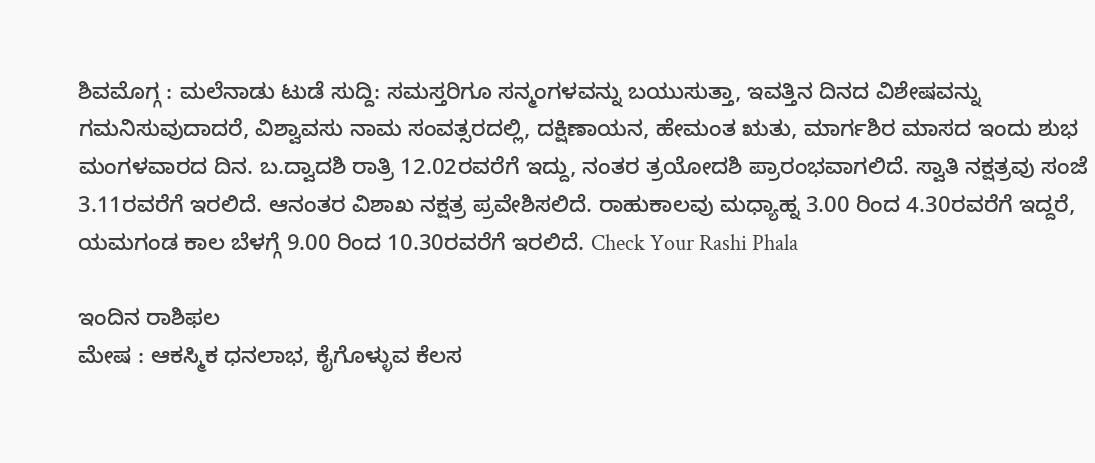ಶಿವಮೊಗ್ಗ : ಮಲೆನಾಡು ಟುಡೆ ಸುದ್ದಿ: ಸಮಸ್ತರಿಗೂ ಸನ್ಮಂಗಳವನ್ನು ಬಯುಸುತ್ತಾ, ಇವತ್ತಿನ ದಿನದ ವಿಶೇಷವನ್ನು ಗಮನಿಸುವುದಾದರೆ, ವಿಶ್ವಾವಸು ನಾಮ ಸಂವತ್ಸರದಲ್ಲಿ, ದಕ್ಷಿಣಾಯನ, ಹೇಮಂತ ಋತು, ಮಾರ್ಗಶಿರ ಮಾಸದ ಇಂದು ಶುಭ ಮಂಗಳವಾರದ ದಿನ. ಬ.ದ್ವಾದಶಿ ರಾತ್ರಿ 12.02ರವರೆಗೆ ಇದ್ದು, ನಂತರ ತ್ರಯೋದಶಿ ಪ್ರಾರಂಭವಾಗಲಿದೆ. ಸ್ವಾತಿ ನಕ್ಷತ್ರವು ಸಂಜೆ 3.11ರವರೆಗೆ ಇರಲಿದೆ. ಆನಂತರ ವಿಶಾಖ ನಕ್ಷತ್ರ ಪ್ರವೇಶಿಸಲಿದೆ. ರಾಹುಕಾಲವು ಮಧ್ಯಾಹ್ನ 3.00 ರಿಂದ 4.30ರವರೆಗೆ ಇದ್ದರೆ, ಯಮಗಂಡ ಕಾಲ ಬೆಳಗ್ಗೆ 9.00 ರಿಂದ 10.30ರವರೆಗೆ ಇರಲಿದೆ. Check Your Rashi Phala

ಇಂದಿನ ರಾಶಿಫಲ
ಮೇಷ : ಆಕಸ್ಮಿಕ ಧನಲಾಭ, ಕೈಗೊಳ್ಳುವ ಕೆಲಸ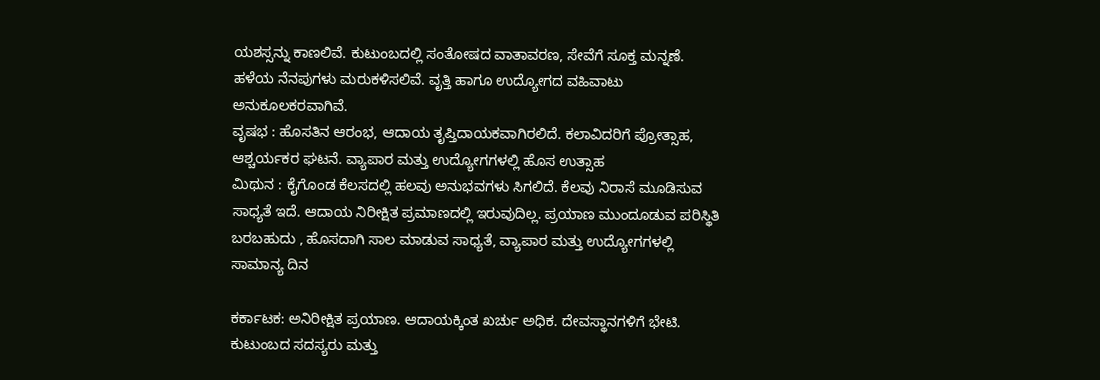ಯಶಸ್ಸನ್ನು ಕಾಣಲಿವೆ. ಕುಟುಂಬದಲ್ಲಿ ಸಂತೋಷದ ವಾತಾವರಣ, ಸೇವೆಗೆ ಸೂಕ್ತ ಮನ್ನಣೆ. ಹಳೆಯ ನೆನಪುಗಳು ಮರುಕಳಿಸಲಿವೆ. ವೃತ್ತಿ ಹಾಗೂ ಉದ್ಯೋಗದ ವಹಿವಾಟು ಅನುಕೂಲಕರವಾಗಿವೆ.
ವೃಷಭ : ಹೊಸತಿನ ಆರಂಭ, ಆದಾಯ ತೃಪ್ತಿದಾಯಕವಾಗಿರಲಿದೆ. ಕಲಾವಿದರಿಗೆ ಪ್ರೋತ್ಸಾಹ, ಆಶ್ಚರ್ಯಕರ ಘಟನೆ. ವ್ಯಾಪಾರ ಮತ್ತು ಉದ್ಯೋಗಗಳಲ್ಲಿ ಹೊಸ ಉತ್ಸಾಹ
ಮಿಥುನ : ಕೈಗೊಂಡ ಕೆಲಸದಲ್ಲಿ ಹಲವು ಅನುಭವಗಳು ಸಿಗಲಿದೆ. ಕೆಲವು ನಿರಾಸೆ ಮೂಡಿಸುವ ಸಾಧ್ಯತೆ ಇದೆ. ಆದಾಯ ನಿರೀಕ್ಷಿತ ಪ್ರಮಾಣದಲ್ಲಿ ಇರುವುದಿಲ್ಲ. ಪ್ರಯಾಣ ಮುಂದೂಡುವ ಪರಿಸ್ಥಿತಿ ಬರಬಹುದು , ಹೊಸದಾಗಿ ಸಾಲ ಮಾಡುವ ಸಾಧ್ಯತೆ, ವ್ಯಾಪಾರ ಮತ್ತು ಉದ್ಯೋಗಗಳಲ್ಲಿ ಸಾಮಾನ್ಯ ದಿನ

ಕರ್ಕಾಟಕ: ಅನಿರೀಕ್ಷಿತ ಪ್ರಯಾಣ. ಆದಾಯಕ್ಕಿಂತ ಖರ್ಚು ಅಧಿಕ. ದೇವಸ್ಥಾನಗಳಿಗೆ ಭೇಟಿ. ಕುಟುಂಬದ ಸದಸ್ಯರು ಮತ್ತು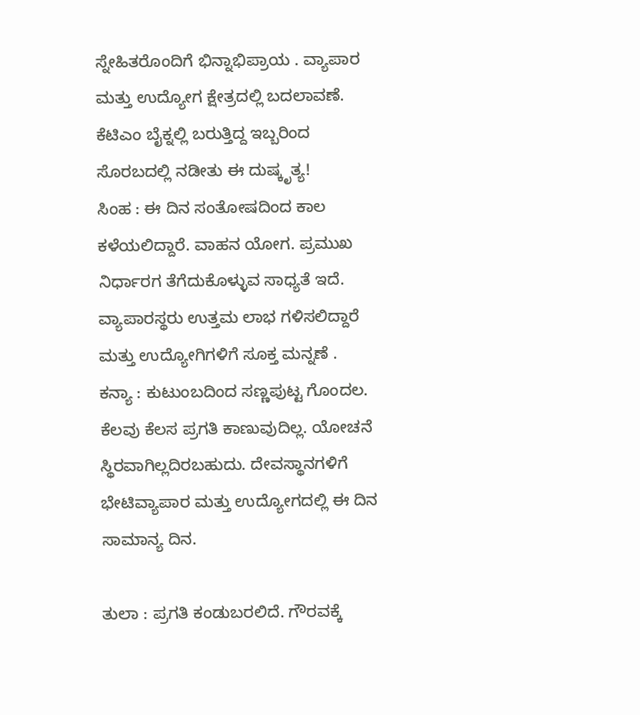ಸ್ನೇಹಿತರೊಂದಿಗೆ ಭಿನ್ನಾಭಿಪ್ರಾಯ . ವ್ಯಾಪಾರ ಮತ್ತು ಉದ್ಯೋಗ ಕ್ಷೇತ್ರದಲ್ಲಿ ಬದಲಾವಣೆ.
ಕೆಟಿಎಂ ಬೈಕ್ನಲ್ಲಿ ಬರುತ್ತಿದ್ದ ಇಬ್ಬರಿಂದ ಸೊರಬದಲ್ಲಿ ನಡೀತು ಈ ದುಷ್ಕೃತ್ಯ!
ಸಿಂಹ : ಈ ದಿನ ಸಂತೋಷದಿಂದ ಕಾಲ ಕಳೆಯಲಿದ್ದಾರೆ. ವಾಹನ ಯೋಗ. ಪ್ರಮುಖ ನಿರ್ಧಾರಗ ತೆಗೆದುಕೊಳ್ಳುವ ಸಾಧ್ಯತೆ ಇದೆ. ವ್ಯಾಪಾರಸ್ಥರು ಉತ್ತಮ ಲಾಭ ಗಳಿಸಲಿದ್ದಾರೆ ಮತ್ತು ಉದ್ಯೋಗಿಗಳಿಗೆ ಸೂಕ್ತ ಮನ್ನಣೆ .
ಕನ್ಯಾ : ಕುಟುಂಬದಿಂದ ಸಣ್ಣಪುಟ್ಟ ಗೊಂದಲ. ಕೆಲವು ಕೆಲಸ ಪ್ರಗತಿ ಕಾಣುವುದಿಲ್ಲ. ಯೋಚನೆ ಸ್ಥಿರವಾಗಿಲ್ಲದಿರಬಹುದು. ದೇವಸ್ಥಾನಗಳಿಗೆ ಭೇಟಿವ್ಯಾಪಾರ ಮತ್ತು ಉದ್ಯೋಗದಲ್ಲಿ ಈ ದಿನ ಸಾಮಾನ್ಯ ದಿನ.

ತುಲಾ : ಪ್ರಗತಿ ಕಂಡುಬರಲಿದೆ. ಗೌರವಕ್ಕೆ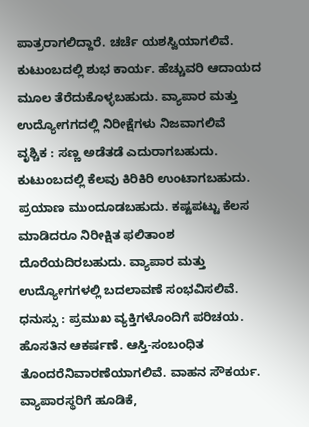ಪಾತ್ರರಾಗಲಿದ್ದಾರೆ. ಚರ್ಚೆ ಯಶಸ್ವಿಯಾಗಲಿವೆ. ಕುಟುಂಬದಲ್ಲಿ ಶುಭ ಕಾರ್ಯ. ಹೆಚ್ಚುವರಿ ಆದಾಯದ ಮೂಲ ತೆರೆದುಕೊಳ್ಳಬಹುದು. ವ್ಯಾಪಾರ ಮತ್ತು ಉದ್ಯೋಗಗದಲ್ಲಿ ನಿರೀಕ್ಷೆಗಳು ನಿಜವಾಗಲಿವೆ
ವೃಶ್ಚಿಕ : ಸಣ್ಣ ಅಡೆತಡೆ ಎದುರಾಗಬಹುದು. ಕುಟುಂಬದಲ್ಲಿ ಕೆಲವು ಕಿರಿಕಿರಿ ಉಂಟಾಗಬಹುದು. ಪ್ರಯಾಣ ಮುಂದೂಡಬಹುದು. ಕಷ್ಟಪಟ್ಟು ಕೆಲಸ ಮಾಡಿದರೂ ನಿರೀಕ್ಷಿತ ಫಲಿತಾಂಶ ದೊರೆಯದಿರಬಹುದು. ವ್ಯಾಪಾರ ಮತ್ತು ಉದ್ಯೋಗಗಳಲ್ಲಿ ಬದಲಾವಣೆ ಸಂಭವಿಸಲಿವೆ.
ಧನುಸ್ಸು : ಪ್ರಮುಖ ವ್ಯಕ್ತಿಗಳೊಂದಿಗೆ ಪರಿಚಯ. ಹೊಸತಿನ ಆಕರ್ಷಣೆ. ಆಸ್ತಿ-ಸಂಬಂಧಿತ ತೊಂದರೆನಿವಾರಣೆಯಾಗಲಿವೆ. ವಾಹನ ಸೌಕರ್ಯ. ವ್ಯಾಪಾರಸ್ಥರಿಗೆ ಹೂಡಿಕೆ,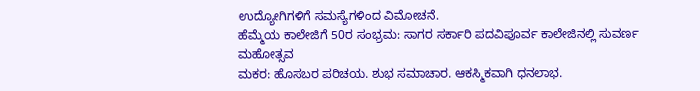ಉದ್ಯೋಗಿಗಳಿಗೆ ಸಮಸ್ಯೆಗಳಿಂದ ವಿಮೋಚನೆ.
ಹೆಮ್ಮೆಯ ಕಾಲೇಜಿಗೆ 50ರ ಸಂಭ್ರಮ: ಸಾಗರ ಸರ್ಕಾರಿ ಪದವಿಪೂರ್ವ ಕಾಲೇಜಿನಲ್ಲಿ ಸುವರ್ಣ ಮಹೋತ್ಸವ
ಮಕರ: ಹೊಸಬರ ಪರಿಚಯ. ಶುಭ ಸಮಾಚಾರ. ಆಕಸ್ಮಿಕವಾಗಿ ಧನಲಾಭ.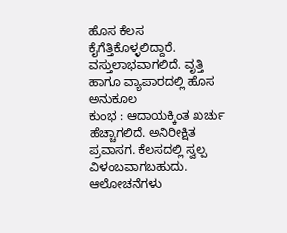ಹೊಸ ಕೆಲಸ ಕೈಗೆತ್ತಿಕೊಳ್ಳಲಿದ್ದಾರೆ. ವಸ್ತುಲಾಭವಾಗಲಿದೆ. ವೃತ್ತಿ ಹಾಗೂ ವ್ಯಾಪಾರದಲ್ಲಿ ಹೊಸ ಅನುಕೂಲ
ಕುಂಭ : ಆದಾಯಕ್ಕಿಂತ ಖರ್ಚು ಹೆಚ್ಚಾಗಲಿದೆ. ಅನಿರೀಕ್ಷಿತ ಪ್ರವಾಸಗ. ಕೆಲಸದಲ್ಲಿ ಸ್ವಲ್ಪ ವಿಳಂಬವಾಗಬಹುದು. ಆಲೋಚನೆಗಳು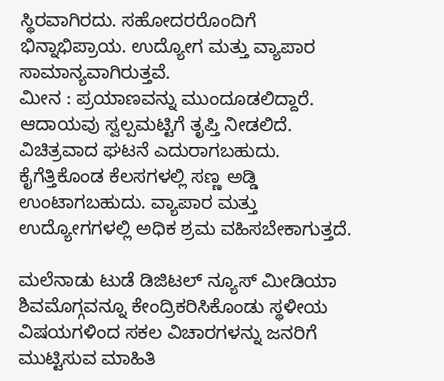ಸ್ಥಿರವಾಗಿರದು. ಸಹೋದರರೊಂದಿಗೆ ಭಿನ್ನಾಭಿಪ್ರಾಯ. ಉದ್ಯೋಗ ಮತ್ತು ವ್ಯಾಪಾರ ಸಾಮಾನ್ಯವಾಗಿರುತ್ತವೆ.
ಮೀನ : ಪ್ರಯಾಣವನ್ನು ಮುಂದೂಡಲಿದ್ದಾರೆ. ಆದಾಯವು ಸ್ವಲ್ಪಮಟ್ಟಿಗೆ ತೃಪ್ತಿ ನೀಡಲಿದೆ. ವಿಚಿತ್ರವಾದ ಘಟನೆ ಎದುರಾಗಬಹುದು. ಕೈಗೆತ್ತಿಕೊಂಡ ಕೆಲಸಗಳಲ್ಲಿ ಸಣ್ಣ ಅಡ್ಡಿ ಉಂಟಾಗಬಹುದು. ವ್ಯಾಪಾರ ಮತ್ತು ಉದ್ಯೋಗಗಳಲ್ಲಿ ಅಧಿಕ ಶ್ರಮ ವಹಿಸಬೇಕಾಗುತ್ತದೆ.

ಮಲೆನಾಡು ಟುಡೆ ಡಿಜಿಟಲ್ ನ್ಯೂಸ್ ಮೀಡಿಯಾ ಶಿವಮೊಗ್ಗವನ್ನೂ ಕೇಂದ್ರಿಕರಿಸಿಕೊಂಡು ಸ್ಥಳೀಯ ವಿಷಯಗಳಿಂದ ಸಕಲ ವಿಚಾರಗಳನ್ನು ಜನರಿಗೆ ಮುಟ್ಟಿಸುವ ಮಾಹಿತಿ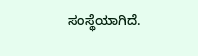ಸಂಸ್ಥೆಯಾಗಿದೆ.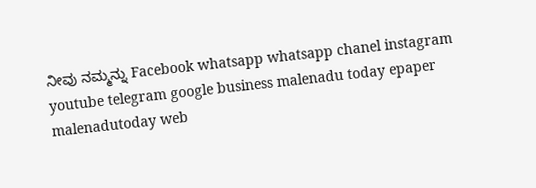ನೀವು ನಮ್ಮನ್ನು Facebook whatsapp whatsapp chanel instagram youtube telegram google business malenadu today epaper malenadutoday web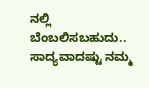ನಲ್ಲಿ ಬೆಂಬಲಿಸಬಹುದು.. ಸಾದ್ಯವಾದಷ್ಟು ನಮ್ಮ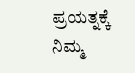ಪ್ರಯತ್ನಕ್ಕೆ ನಿಮ್ಮ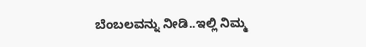ಬೆಂಬಲವನ್ನು ನೀಡಿ..ಇಲ್ಲಿ ನಿಮ್ಮ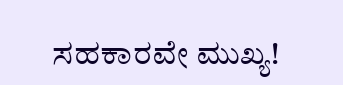ಸಹಕಾರವೇ ಮುಖ್ಯ!